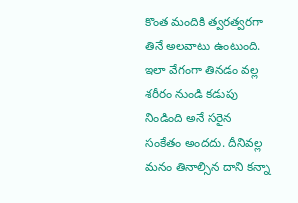కొంత మందికి త్వరత్వరగా తినే అలవాటు ఉంటుంది. ఇలా వేగంగా తినడం వల్ల శరీరం నుండి కడుపు నిండింది అనే సరైన సంకేతం అందదు. దీనివల్ల మనం తినాల్సిన దాని కన్నా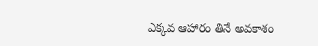ఎక్కవ ఆహారం తినే అవకాశం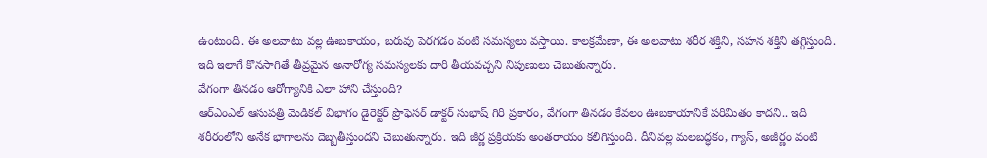ఉంటుంది. ఈ అలవాటు వల్ల ఊబకాయం, బరువు పెరగడం వంటి సమస్యలు వస్తాయి. కాలక్రమేణా, ఈ అలవాటు శరీర శక్తిని, సహన శక్తిని తగ్గిస్తుంది. ఇది ఇలాగే కొనసాగితే తీవ్రమైన అనారోగ్య సమస్యలకు దారి తీయవచ్చని నిపుణులు చెబుతున్నారు.
వేగంగా తినడం ఆరోగ్యానికి ఎలా హాని చేస్తుంది?
ఆర్ఎంఎల్ ఆసుపత్రి మెడికల్ విభాగం డైరెక్టర్ ప్రొఫెసర్ డాక్టర్ సుభాష్ గిరి ప్రకారం, వేగంగా తినడం కేవలం ఊబకాయానికే పరిమితం కాదని.. ఇది శరీరంలోని అనేక భాగాలను దెబ్బతీస్తుందని చెబుతున్నారు. ఇది జీర్ణ ప్రక్రియకు అంతరాయం కలిగిస్తుంది. దీనివల్ల మలబద్ధకం, గ్యాస్, అజీర్ణం వంటి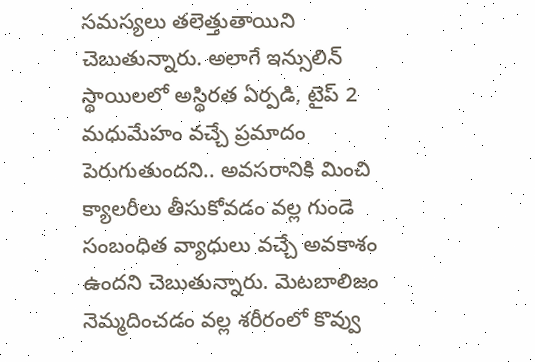సమస్యలు తలెత్తుతాయిని చెబుతున్నారు. అలాగే ఇన్సులిన్ స్థాయిలలో అస్థిరత ఏర్పడి, టైప్ 2 మధుమేహం వచ్చే ప్రమాదం పెరుగుతుందని.. అవసరానికి మించి క్యాలరీలు తీసుకోవడం వల్ల గుండె సంబంధిత వ్యాధులు వచ్చే అవకాశం ఉందని చెబుతున్నారు. మెటబాలిజం నెమ్మదించడం వల్ల శరీరంలో కొవ్వు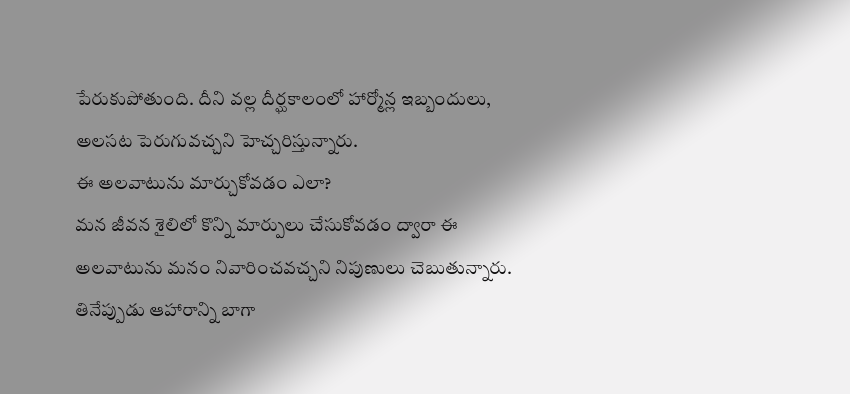పేరుకుపోతుంది. దీని వల్ల దీర్ఘకాలంలో హార్మోన్ల ఇబ్బందులు, అలసట పెరుగువచ్చని హెచ్చరిస్తున్నారు.
ఈ అలవాటును మార్చుకోవడం ఎలా?
మన జీవన శైలిలో కొన్ని మార్పులు చేసుకోవడం ద్వారా ఈ అలవాటును మనం నివారించవచ్చని నిపుణులు చెబుతున్నారు. తినేప్పుడు ఆహారాన్ని బాగా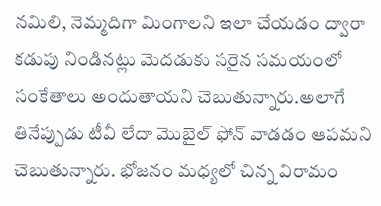నమిలి, నెమ్మదిగా మింగాలని ఇలా చేయడం ద్వారా కడుపు నిండినట్లు మెదడుకు సరైన సమయంలో సంకేతాలు అందుతాయని చెబుతున్నారు.అలాగే తినేప్పుడు టీవీ లేదా మొబైల్ ఫోన్ వాడడం ఆపమని చెబుతున్నారు. భోజనం మధ్యలో చిన్న విరామం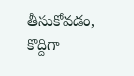తీసుకోవడం, కొద్దిగా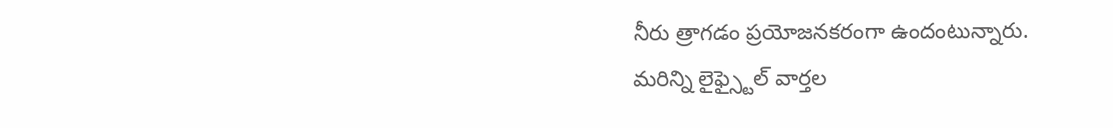నీరు త్రాగడం ప్రయోజనకరంగా ఉందంటున్నారు.
మరిన్ని లైఫ్స్టైల్ వార్తల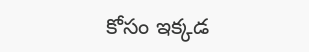కోసం ఇక్కడ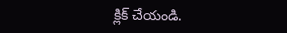క్లిక్ చేయండి.